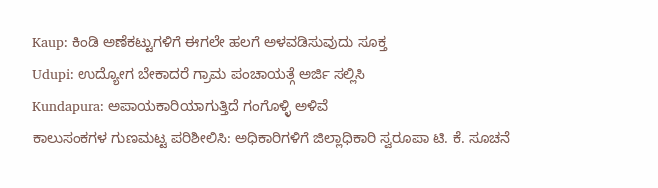Kaup: ಕಿಂಡಿ ಅಣೆಕಟ್ಟುಗಳಿಗೆ ಈಗಲೇ ಹಲಗೆ ಅಳವಡಿಸುವುದು ಸೂಕ್ತ
Udupi: ಉದ್ಯೋಗ ಬೇಕಾದರೆ ಗ್ರಾಮ ಪಂಚಾಯತ್ಗೆ ಅರ್ಜಿ ಸಲ್ಲಿಸಿ
Kundapura: ಅಪಾಯಕಾರಿಯಾಗುತ್ತಿದೆ ಗಂಗೊಳ್ಳಿ ಅಳಿವೆ
ಕಾಲುಸಂಕಗಳ ಗುಣಮಟ್ಟ ಪರಿಶೀಲಿಸಿ: ಅಧಿಕಾರಿಗಳಿಗೆ ಜಿಲ್ಲಾಧಿಕಾರಿ ಸ್ವರೂಪಾ ಟಿ. ಕೆ. ಸೂಚನೆ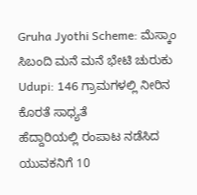Gruha Jyothi Scheme: ಮೆಸ್ಕಾಂ ಸಿಬಂದಿ ಮನೆ ಮನೆ ಭೇಟಿ ಚುರುಕು
Udupi: 146 ಗ್ರಾಮಗಳಲ್ಲಿ ನೀರಿನ ಕೊರತೆ ಸಾಧ್ಯತೆ
ಹೆದ್ದಾರಿಯಲ್ಲಿ ರಂಪಾಟ ನಡೆಸಿದ ಯುವಕನಿಗೆ 10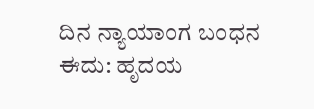ದಿನ ನ್ಯಾಯಾಂಗ ಬಂಧನ
ಈದು: ಹೃದಯ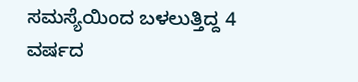ಸಮಸ್ಯೆಯಿಂದ ಬಳಲುತ್ತಿದ್ದ 4 ವರ್ಷದ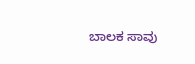ಬಾಲಕ ಸಾವು